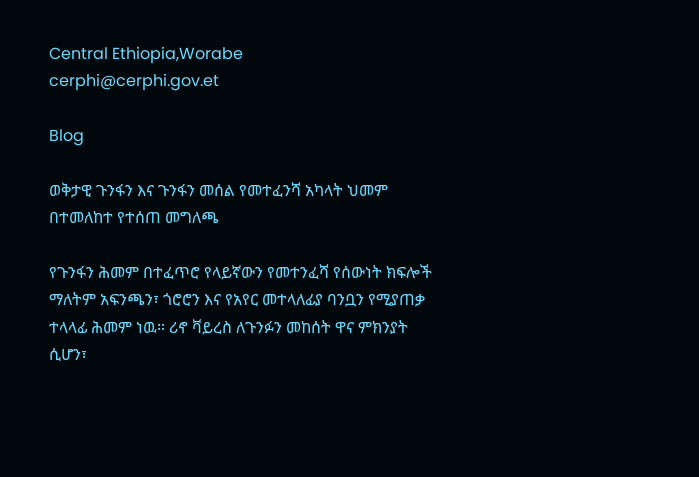Central Ethiopia,Worabe
cerphi@cerphi.gov.et

Blog

ወቅታዊ ጉንፋን እና ጉንፋን መሰል የመተፈንሻ አካላት ህመም በተመለከተ የተሰጠ መግለጫ

የጉንፋን ሕመም በተፈጥሮ የላይኛውን የመተንፈሻ የሰውነት ክፍሎች ማለትም አፍንጫን፣ ጎሮሮን እና የአየር መተላለፊያ ባንቧን የሚያጠቃ ተላላፊ ሕመም ነዉ። ሪኖ ቫይረስ ለጉንፉን መከሰት ዋና ምክንያት ሲሆን፣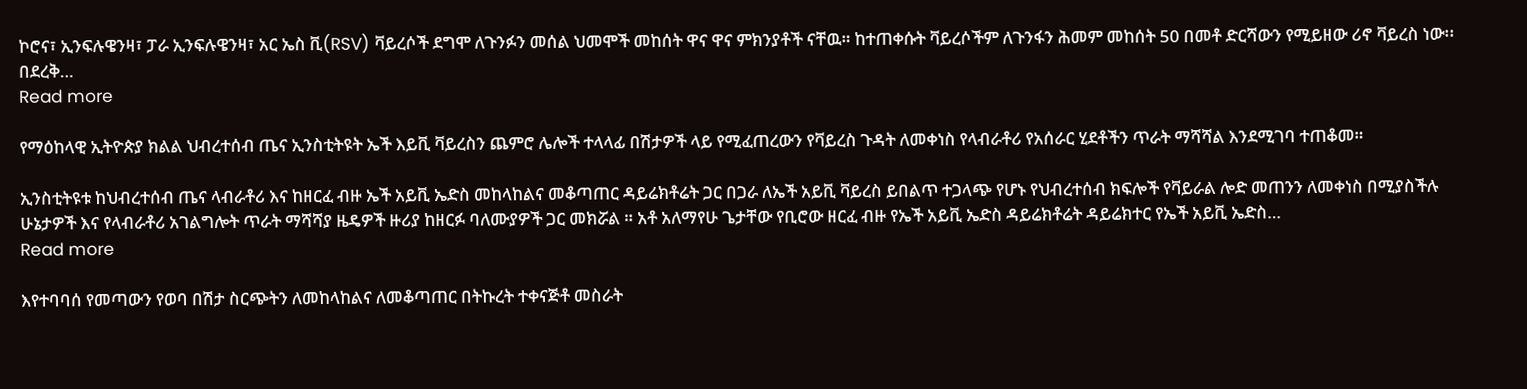ኮሮና፣ ኢንፍሉዌንዛ፣ ፓራ ኢንፍሉዌንዛ፣ አር ኤስ ቪ(RSV) ቫይረሶች ደግሞ ለጉንፉን መሰል ህመሞች መከሰት ዋና ዋና ምክንያቶች ናቸዉ። ከተጠቀሱት ቫይረሶችም ለጉንፋን ሕመም መከሰት 50 በመቶ ድርሻውን የሚይዘው ሪኖ ቫይረስ ነው፡፡ በደረቅ…
Read more

የማዕከላዊ ኢትዮጵያ ክልል ህብረተሰብ ጤና ኢንስቲትዩት ኤች እይቪ ቫይረስን ጨምሮ ሌሎች ተላላፊ በሽታዎች ላይ የሚፈጠረውን የቫይረስ ጉዳት ለመቀነስ የላብራቶሪ የአሰራር ሂደቶችን ጥራት ማሻሻል እንደሚገባ ተጠቆመ።

ኢንስቲትዩቱ ከህብረተሰብ ጤና ላብራቶሪ እና ከዘርፈ ብዙ ኤች አይቪ ኤድስ መከላከልና መቆጣጠር ዳይሬክቶሬት ጋር በጋራ ለኤች አይቪ ቫይረስ ይበልጥ ተጋላጭ የሆኑ የህብረተሰብ ክፍሎች የቫይራል ሎድ መጠንን ለመቀነስ በሚያስችሉ ሁኔታዎች እና የላብራቶሪ አገልግሎት ጥራት ማሻሻያ ዜዴዎች ዙሪያ ከዘርፉ ባለሙያዎች ጋር መክሯል ። አቶ አለማየሁ ጌታቸው የቢሮው ዘርፈ ብዙ የኤች አይቪ ኤድስ ዳይሬክቶሬት ዳይሬክተር የኤች አይቪ ኤድስ…
Read more

እየተባባሰ የመጣውን የወባ በሽታ ስርጭትን ለመከላከልና ለመቆጣጠር በትኩረት ተቀናጅቶ መስራት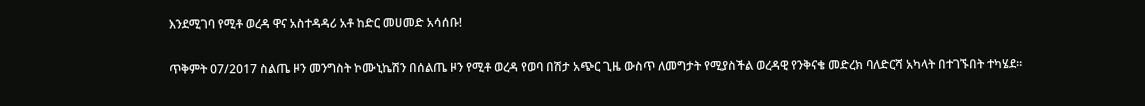እንደሚገባ የሚቶ ወረዳ ዋና አስተዳዳሪ አቶ ከድር መሀመድ አሳሰቡ!

ጥቅምት 07/2017 ስልጤ ዞን መንግስት ኮሙኒኬሽን በሰልጤ ዞን የሚቶ ወረዳ የወባ በሽታ አጭር ጊዜ ውስጥ ለመግታት የሚያስችል ወረዳዊ የንቅናቄ መድረክ ባለድርሻ አካላት በተገኙበት ተካሄደ።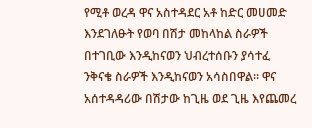የሚቶ ወረዳ ዋና አስተዳደር አቶ ከድር መሀመድ እንደገለፁት የወባ በሽታ መከላከል ስራዎች በተገቢው እንዲከናወን ህብረተሰቡን ያሳተፈ ንቅናቄ ስራዎች እንዲከናወን አሳስበዋል። ዋና አሰተዳዳሪው በሽታው ከጊዜ ወደ ጊዜ እየጨመረ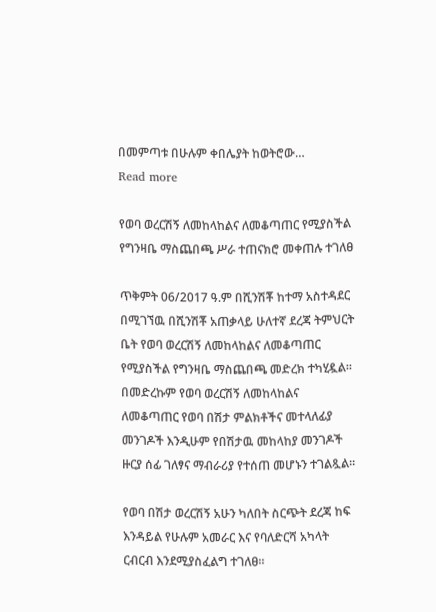በመምጣቱ በሁሉም ቀበሌያት ከወትሮው…
Read more

የወባ ወረርሽኝ ለመከላከልና ለመቆጣጠር የሚያስችል የግንዛቤ ማስጨበጫ ሥራ ተጠናክሮ መቀጠሉ ተገለፀ

ጥቅምት 06/2017 ዓ.ም በሺንሽቾ ከተማ አስተዳደር በሚገኘዉ በሺንሽቾ አጠቃላይ ሁለተኛ ደረጃ ትምህርት ቤት የወባ ወረርሽኝ ለመከላከልና ለመቆጣጠር የሚያስችል የግንዛቤ ማስጨበጫ መድረክ ተካሂዷል። በመድረኩም የወባ ወረርሽኝ ለመከላከልና ለመቆጣጠር የወባ በሽታ ምልክቶችና መተላለፊያ መንገዶች እንዲሁም የበሽታዉ መከላከያ መንገዶች ዙርያ ሰፊ ገለፃና ማብራሪያ የተሰጠ መሆኑን ተገልጿል።

የወባ በሽታ ወረርሽኝ አሁን ካለበት ስርጭት ደረጃ ከፍ እንዳይል የሁሉም አመራር እና የባለድርሻ አካላት ርብርብ እንደሚያስፈልግ ተገለፀ።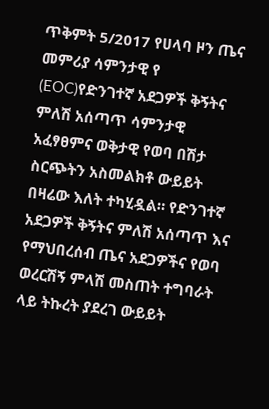ጥቅምት 5/2017 የሀላባ ዞን ጤና መምሪያ ሳምንታዊ የ (EOC)የድንገተኛ አደጋዎች ቅኝትና ምለሽ አሰጣጥ ሳምንታዊ አፈፃፀምና ወቅታዊ የወባ በሽታ ስርጭትን አስመልክቶ ውይይት በዛሬው እለት ተካሂዷል። የድንገተኛ አደጋዎች ቅኝትና ምለሽ አሰጣጥ እና የማህበረሰብ ጤና አደጋዎችና የወባ ወረርሽኝ ምላሽ መስጠት ተግባራት ላይ ትኩረት ያደረገ ውይይት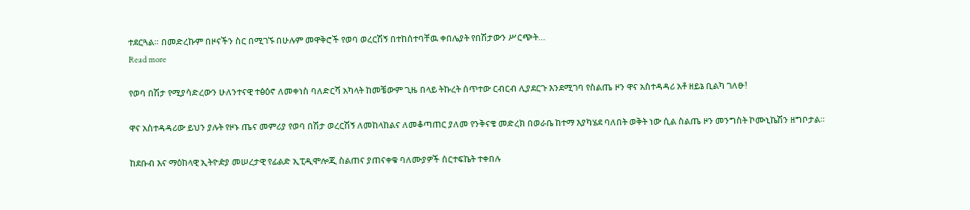ተደርጓል። በመድረኩም በዞናችን ስር በሚገኙ በሁሉም መዋቅሮች የወባ ወረርሽኝ በተከሰተባቸዉ ቀበሌያት የበሽታውን ሥርጭት…
Read more

የወባ በሽታ የሚያሳድረውን ሁለንተናዊ ተፅዕኖ ለመቀነስ ባለድርሻ አካላት ከመቼውም ጊዜ በላይ ትኩረት ሰጥተው ርብርብ ሊያደርጉ እንደሚገባ የስልጤ ዞን ዋና አስተዳዳሪ አቶ ዘይኔ ቢልካ ገለፁ!

ዋና አስተዳዳሪው ይህን ያሉት የዞኑ ጤና መምሪያ የወባ በሽታ ወረርሽኝ ለመከላከልና ለመቆጣጠር ያለመ የንቅናቄ መድረክ በወራቤ ከተማ እያካሄደ ባለበት ወቅት ነው ሲል ስልጤ ዞን መንግስት ኮሙኒኬሽን ዘግቦታል።

ከደቡብ እና ማዕከላዊ ኢትዮዽያ መሠረታዊ የፊልድ ኢፒዲሞሎጂ ስልጠና ያጠናቀቁ ባለሙያዎች ሰርተፍኬት ተቀበሉ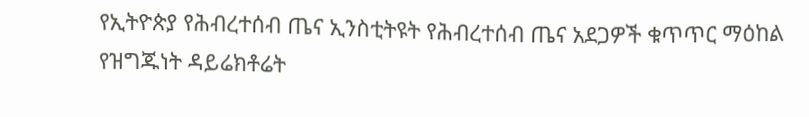የኢትዮጵያ የሕብረተሰብ ጤና ኢንስቲትዩት የሕብረተሰብ ጤና አደጋዎች ቁጥጥር ማዕከል የዝግጁነት ዳይሬክቶሬት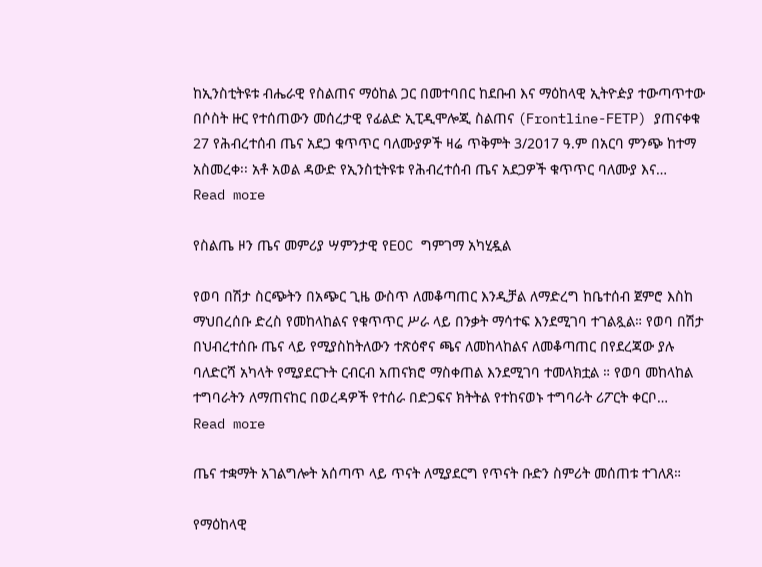ከኢንስቲትዩቱ ብሔራዊ የስልጠና ማዕከል ጋር በመተባበር ከደቡብ እና ማዕከላዊ ኢትዮዽያ ተውጣጥተው በሶስት ዙር የተሰጠውን መሰረታዊ የፊልድ ኢፒዲሞሎጂ ስልጠና (Frontline-FETP) ያጠናቀቁ 27 የሕብረተሰብ ጤና አደጋ ቁጥጥር ባለሙያዎች ዛሬ ጥቅምት 3/2017 ዓ.ም በአርባ ምንጭ ከተማ አስመረቀ፡፡ አቶ አወል ዳውድ የኢንስቲትዩቱ የሕብረተሰብ ጤና አደጋዎች ቁጥጥር ባለሙያ እና…
Read more

የስልጤ ዞን ጤና መምሪያ ሣምንታዊ የEOC ግምገማ አካሂዷል

የወባ በሽታ ስርጭትን በአጭር ጊዜ ውስጥ ለመቆጣጠር እንዲቻል ለማድረግ ከቤተሰብ ጀምሮ እስከ ማህበረሰቡ ድረስ የመከላከልና የቁጥጥር ሥራ ላይ በንቃት ማሳተፍ እንደሚገባ ተገልጿል። የወባ በሽታ በህብረተሰቡ ጤና ላይ የሚያስከትለውን ተጽዕኖና ጫና ለመከላከልና ለመቆጣጠር በየደረጃው ያሉ ባለድርሻ አካላት የሚያደርጉት ርብርብ አጠናክሮ ማስቀጠል እንደሚገባ ተመላክቷል ። የወባ መከላከል ተግባራትን ለማጠናከር በወረዳዎች የተሰራ በድጋፍና ክትትል የተከናወኑ ተግባራት ሪፖርት ቀርቦ…
Read more

ጤና ተቋማት አገልግሎት አሰጣጥ ላይ ጥናት ለሚያደርግ የጥናት ቡድን ስምሪት መሰጠቱ ተገለጸ።

የማዕከላዊ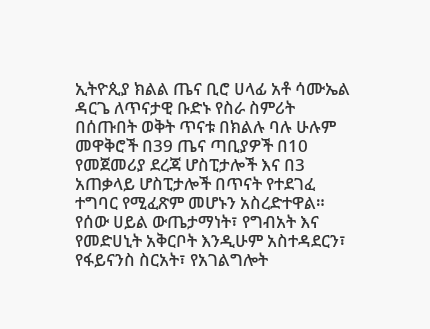ኢትዮጲያ ክልል ጤና ቢሮ ሀላፊ አቶ ሳሙኤል ዳርጌ ለጥናታዊ ቡድኑ የስራ ስምሪት በሰጡበት ወቅት ጥናቱ በክልሉ ባሉ ሁሉም መዋቅሮች በ39 ጤና ጣቢያዎች በ10 የመጀመሪያ ደረጃ ሆስፒታሎች እና በ3 አጠቃላይ ሆስፒታሎች በጥናት የተደገፈ ተግባር የሚፈጽም መሆኑን አስረድተዋል። የሰው ሀይል ውጤታማነት፣ የግብአት እና የመድሀኒት አቅርቦት እንዲሁም አስተዳደርን፣ የፋይናንስ ስርአት፣ የአገልግሎት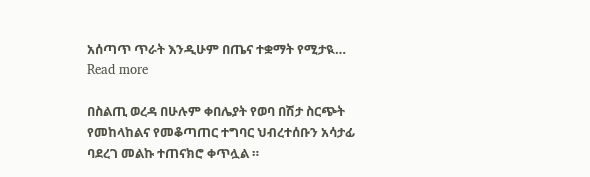አሰጣጥ ጥራት እንዲሁም በጤና ተቋማት የሚታዪ…
Read more

በስልጢ ወረዳ በሁሉም ቀበሌያት የወባ በሽታ ስርጭት የመከላከልና የመቆጣጠር ተግባር ህብረተሰቡን አሳታፊ ባደረገ መልኩ ተጠናክሮ ቀጥሏል ።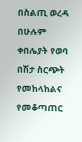በስልጢ ወረዳ በሁሉም ቀበሌያት የወባ በሽታ ስርጭት የመከላከልና የመቆጣጠር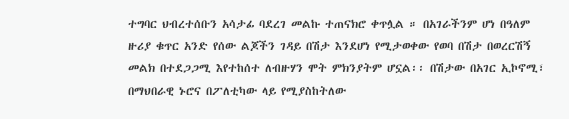ተግባር ህብረተሰቡን አሳታፊ ባደረገ መልኩ ተጠናክሮ ቀጥሏል ። በአገራችንም ሆነ በዓለም ዙሪያ ቁጥር አንድ የሰው ልጆችን ገዳይ በሽታ እንደሆነ የሚታወቀው የወባ በሽታ በወረርሽኝ መልክ በተደጋጋሚ እየተከሰተ ለብዙሃን ሞት ምክንያትም ሆኗል፡፡ በሽታው በአገር ኢኮኖሚ፣ በማህበራዊ ኑሮና በፖለቲካው ላይ የሚያስከትለው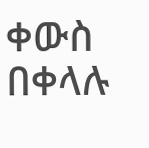ቀውስ በቀላሉ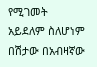የሚገመት አይደለም ስለሆነም በሽታው በአብዛኛው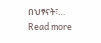በህፃናት፣…
Read more